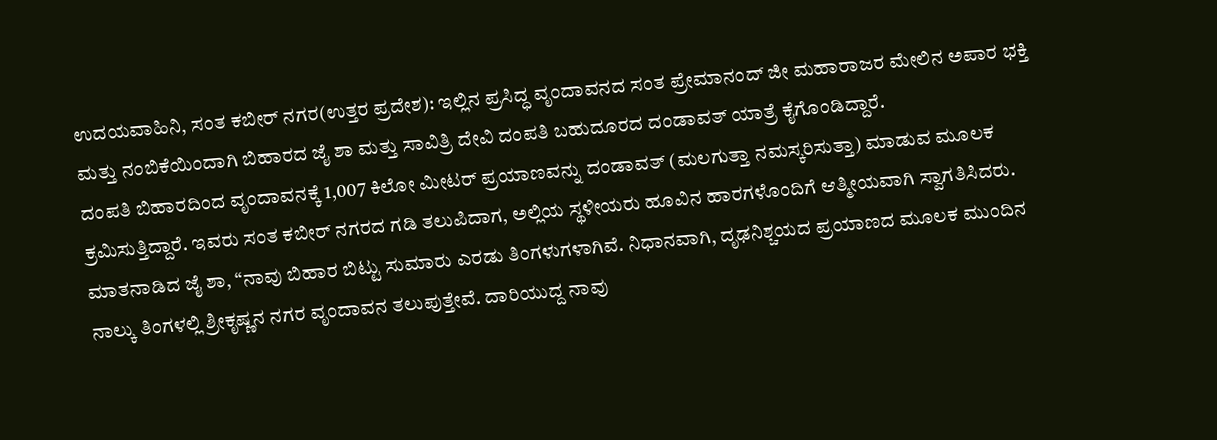ಉದಯವಾಹಿನಿ, ಸಂತ ಕಬೀರ್ ನಗರ(ಉತ್ತರ ಪ್ರದೇಶ): ಇಲ್ಲಿನ ಪ್ರಸಿದ್ಧ ವೃಂದಾವನದ ಸಂತ ಪ್ರೇಮಾನಂದ್ ಜೀ ಮಹಾರಾಜರ ಮೇಲಿನ ಅಪಾರ ಭಕ್ತಿ ಮತ್ತು ನಂಬಿಕೆಯಿಂದಾಗಿ ಬಿಹಾರದ ಜೈ ಶಾ ಮತ್ತು ಸಾವಿತ್ರಿ ದೇವಿ ದಂಪತಿ ಬಹುದೂರದ ದಂಡಾವತ್ ಯಾತ್ರೆ ಕೈಗೊಂಡಿದ್ದಾರೆ.
ದಂಪತಿ ಬಿಹಾರದಿಂದ ವೃಂದಾವನಕ್ಕೆ 1,007 ಕಿಲೋ ಮೀಟರ್ ಪ್ರಯಾಣವನ್ನು ದಂಡಾವತ್ (ಮಲಗುತ್ತಾ ನಮಸ್ಕರಿಸುತ್ತಾ) ಮಾಡುವ ಮೂಲಕ ಕ್ರಮಿಸುತ್ತಿದ್ದಾರೆ. ಇವರು ಸಂತ ಕಬೀರ್ ನಗರದ ಗಡಿ ತಲುಪಿದಾಗ, ಅಲ್ಲಿಯ ಸ್ಥಳೀಯರು ಹೂವಿನ ಹಾರಗಳೊಂದಿಗೆ ಆತ್ಮೀಯವಾಗಿ ಸ್ವಾಗತಿಸಿದರು.
ಮಾತನಾಡಿದ ಜೈ ಶಾ, “ನಾವು ಬಿಹಾರ ಬಿಟ್ಟು ಸುಮಾರು ಎರಡು ತಿಂಗಳುಗಳಾಗಿವೆ. ನಿಧಾನವಾಗಿ, ದೃಢನಿಶ್ಚಯದ ಪ್ರಯಾಣದ ಮೂಲಕ ಮುಂದಿನ ನಾಲ್ಕು ತಿಂಗಳಲ್ಲಿ ಶ್ರೀಕೃಷ್ಣನ ನಗರ ವೃಂದಾವನ ತಲುಪುತ್ತೇವೆ. ದಾರಿಯುದ್ದ ನಾವು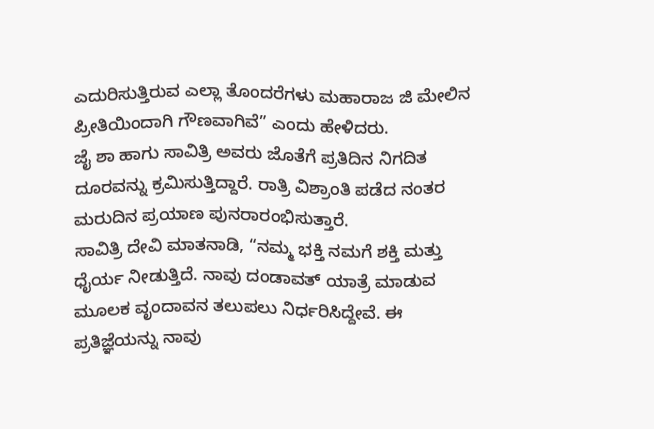ಎದುರಿಸುತ್ತಿರುವ ಎಲ್ಲಾ ತೊಂದರೆಗಳು ಮಹಾರಾಜ ಜಿ ಮೇಲಿನ ಪ್ರೀತಿಯಿಂದಾಗಿ ಗೌಣವಾಗಿವೆ” ಎಂದು ಹೇಳಿದರು.
ಜೈ ಶಾ ಹಾಗು ಸಾವಿತ್ರಿ ಅವರು ಜೊತೆಗೆ ಪ್ರತಿದಿನ ನಿಗದಿತ ದೂರವನ್ನು ಕ್ರಮಿಸುತ್ತಿದ್ದಾರೆ. ರಾತ್ರಿ ವಿಶ್ರಾಂತಿ ಪಡೆದ ನಂತರ ಮರುದಿನ ಪ್ರಯಾಣ ಪುನರಾರಂಭಿಸುತ್ತಾರೆ.
ಸಾವಿತ್ರಿ ದೇವಿ ಮಾತನಾಡಿ, “ನಮ್ಮ ಭಕ್ತಿ ನಮಗೆ ಶಕ್ತಿ ಮತ್ತು ಧೈರ್ಯ ನೀಡುತ್ತಿದೆ. ನಾವು ದಂಡಾವತ್ ಯಾತ್ರೆ ಮಾಡುವ ಮೂಲಕ ವೃಂದಾವನ ತಲುಪಲು ನಿರ್ಧರಿಸಿದ್ದೇವೆ. ಈ ಪ್ರತಿಜ್ಞೆಯನ್ನು ನಾವು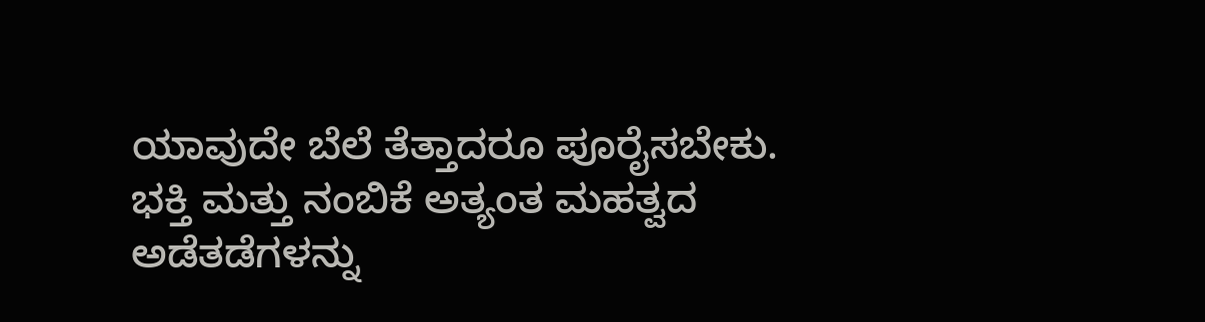ಯಾವುದೇ ಬೆಲೆ ತೆತ್ತಾದರೂ ಪೂರೈಸಬೇಕು. ಭಕ್ತಿ ಮತ್ತು ನಂಬಿಕೆ ಅತ್ಯಂತ ಮಹತ್ವದ ಅಡೆತಡೆಗಳನ್ನು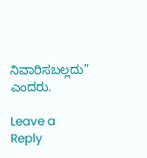ನಿವಾರಿಸಬಲ್ಲದು” ಎಂದರು.

Leave a Reply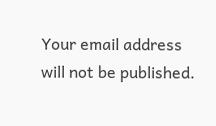Your email address will not be published.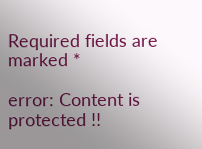Required fields are marked *

error: Content is protected !!